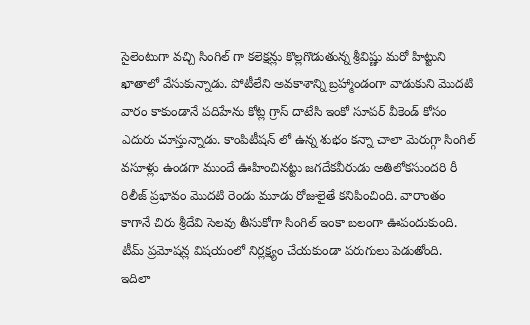సైలెంటుగా వచ్చి సింగిల్ గా కలెక్షన్లు కొల్లగొడుతున్న శ్రీవిష్ణు మరో హిట్టుని ఖాతాలో వేసుకున్నాడు. పోటీలేని అవకాశాన్ని బ్రహ్మాండంగా వాడుకుని మొదటి వారం కాకుండానే పదిహేను కోట్ల గ్రాస్ దాటేసి ఇంకో సూపర్ వీకెండ్ కోసం ఎదురు చూస్తున్నాడు. కాంపిటీషన్ లో ఉన్న శుభం కన్నా చాలా మెరుగ్గా సింగిల్ వసూళ్లు ఉండగా ముందే ఊహించినట్టు జగదేకవీరుడు అతిలోకసుందరి రీ రిలీజ్ ప్రభావం మొదటి రెండు మూడు రోజులైతే కనిపించింది. వారాంతం కాగానే చిరు శ్రీదేవి సెలవు తీసుకోగా సింగిల్ ఇంకా బలంగా ఊపందుకుంది. టీమ్ ప్రమోషన్ల విషయంలో నిర్లక్ష్యం చేయకుండా పరుగులు పెడుతోంది.
ఇదిలా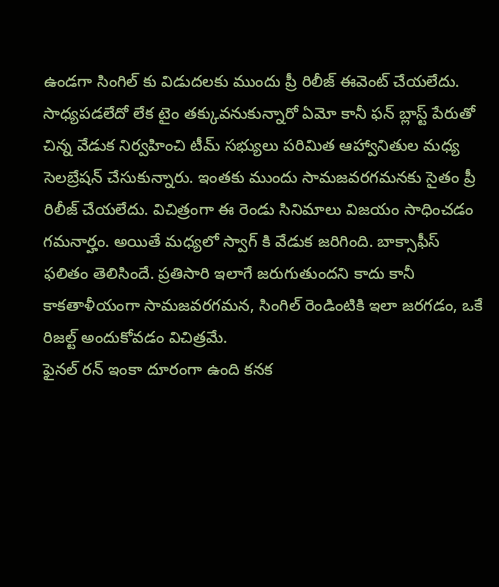ఉండగా సింగిల్ కు విడుదలకు ముందు ప్రీ రిలీజ్ ఈవెంట్ చేయలేదు. సాధ్యపడలేదో లేక టైం తక్కువనుకున్నారో ఏమో కానీ ఫన్ బ్లాస్ట్ పేరుతో చిన్న వేడుక నిర్వహించి టీమ్ సభ్యులు పరిమిత ఆహ్వానితుల మధ్య సెలబ్రేషన్ చేసుకున్నారు. ఇంతకు ముందు సామజవరగమనకు సైతం ప్రీ రిలీజ్ చేయలేదు. విచిత్రంగా ఈ రెండు సినిమాలు విజయం సాధించడం గమనార్హం. అయితే మధ్యలో స్వాగ్ కి వేడుక జరిగింది. బాక్సాఫీస్ ఫలితం తెలిసిందే. ప్రతిసారి ఇలాగే జరుగుతుందని కాదు కానీ కాకతాళీయంగా సామజవరగమన, సింగిల్ రెండింటికి ఇలా జరగడం, ఒకే రిజల్ట్ అందుకోవడం విచిత్రమే.
ఫైనల్ రన్ ఇంకా దూరంగా ఉంది కనక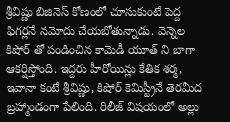శ్రీవిష్ణు బిజినెస్ కోణంలో చూసుకుంటే పెద్ద ఫిగర్లనే నమోదు చేయబోతున్నాడు. వెన్నెల కిషోర్ తో పండించిన కామెడీ యూత్ ని బాగా ఆకర్షిస్తోంది. ఇద్దరు హీరోయిన్లు కేతిక శర్మ, ఇవానా కంటే శ్రీవిష్ణు, కిషోర్ కెమిస్ట్రీనే తెరమీద బ్రహ్మాండంగా పేలింది. రిలీజ్ విషయంలో అల్లు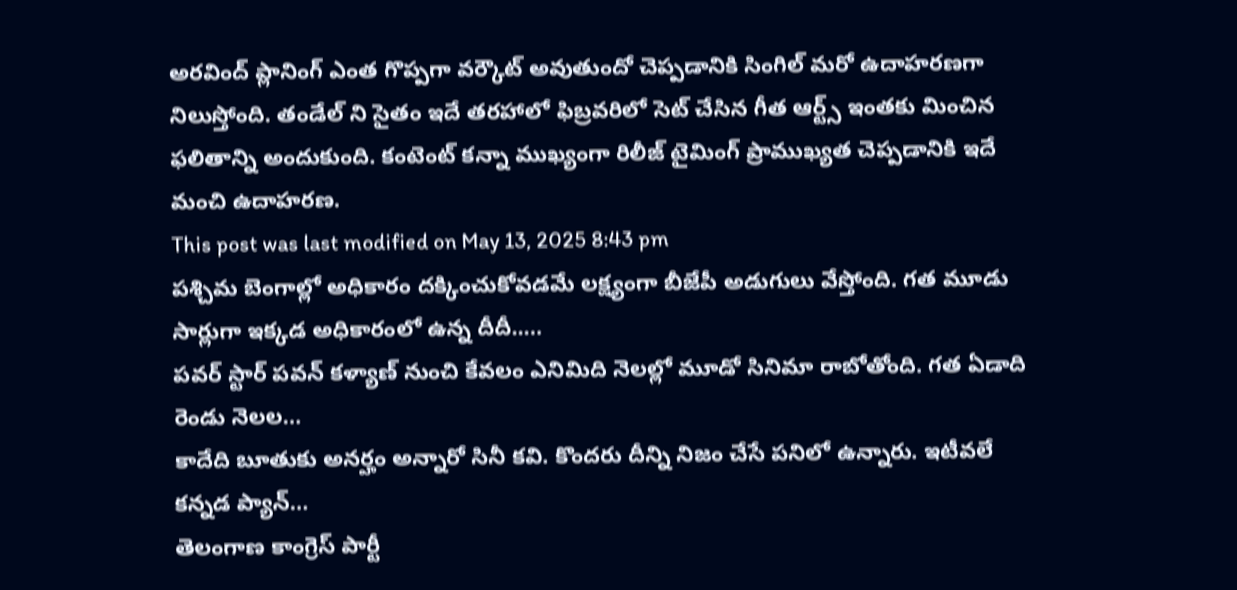అరవింద్ ప్లానింగ్ ఎంత గొప్పగా వర్కౌట్ అవుతుందో చెప్పడానికి సింగిల్ మరో ఉదాహరణగా నిలుస్తోంది. తండేల్ ని సైతం ఇదే తరహాలో ఫిబ్రవరిలో సెట్ చేసిన గీత ఆర్ట్స్ ఇంతకు మించిన ఫలితాన్ని అందుకుంది. కంటెంట్ కన్నా ముఖ్యంగా రిలీజ్ టైమింగ్ ప్రాముఖ్యత చెప్పడానికి ఇదే మంచి ఉదాహరణ.
This post was last modified on May 13, 2025 8:43 pm
పశ్చిమ బెంగాల్లో అధికారం దక్కించుకోవడమే లక్ష్యంగా బీజేపీ అడుగులు వేస్తోంది. గత మూడు సార్లుగా ఇక్కడ అధికారంలో ఉన్న దీదీ..…
పవర్ స్టార్ పవన్ కళ్యాణ్ నుంచి కేవలం ఎనిమిది నెలల్లో మూడో సినిమా రాబోతోంది. గత ఏడాది రెండు నెలల…
కాదేది బూతుకు అనర్హం అన్నారో సినీ కవి. కొందరు దీన్ని నిజం చేసే పనిలో ఉన్నారు. ఇటీవలే కన్నడ ప్యాన్…
తెలంగాణ కాంగ్రెస్ పార్టీ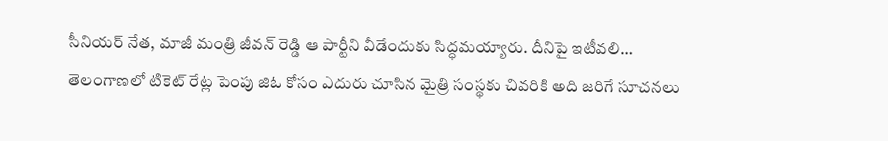సీనియర్ నేత, మాజీ మంత్రి జీవన్ రెడ్డి ఆ పార్టీని వీడేందుకు సిద్ధమయ్యారు. దీనిపై ఇటీవలి…
తెలంగాణలో టికెట్ రేట్ల పెంపు జిఓ కోసం ఎదురు చూసిన మైత్రి సంస్థకు చివరికి అది జరిగే సూచనలు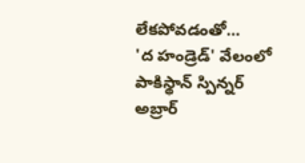లేకపోవడంతో…
'ద హండ్రెడ్' వేలంలో పాకిస్థాన్ స్పిన్నర్ అబ్రార్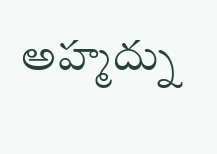అహ్మద్ను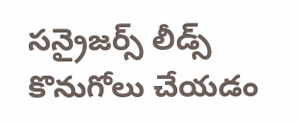సన్రైజర్స్ లీడ్స్ కొనుగోలు చేయడం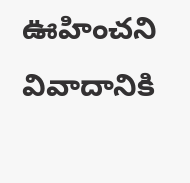ఊహించని వివాదానికి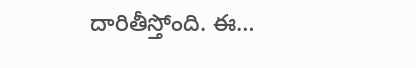దారితీస్తోంది. ఈ…